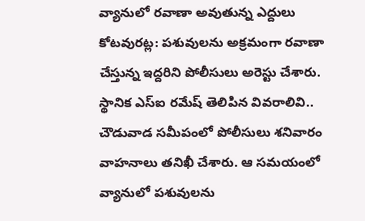వ్యానులో రవాణా అవుతున్న ఎద్దులు
కోటవురట్ల: పశువులను అక్రమంగా రవాణా చేస్తున్న ఇద్దరిని పోలీసులు అరెస్టు చేశారు. స్థానిక ఎస్ఐ రమేష్ తెలిపిన వివరాలివి.. చౌడువాడ సమీపంలో పోలీసులు శనివారం వాహనాలు తనిఖీ చేశారు. ఆ సమయంలో వ్యానులో పశువులను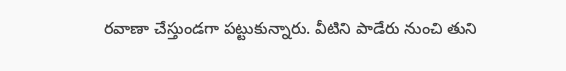రవాణా చేస్తుండగా పట్టుకున్నారు. వీటిని పాడేరు నుంచి తుని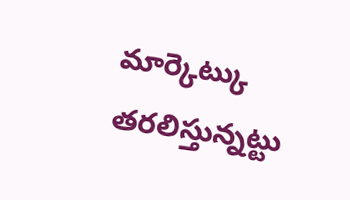మార్కెట్కు తరలిస్తున్నట్టు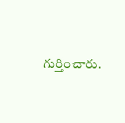గుర్తించారు.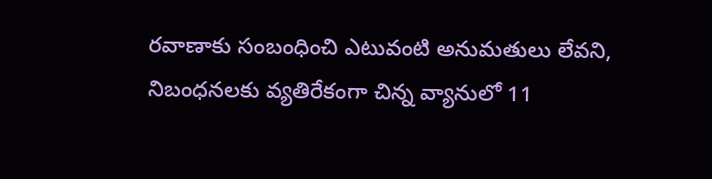రవాణాకు సంబంధించి ఎటువంటి అనుమతులు లేవని, నిబంధనలకు వ్యతిరేకంగా చిన్న వ్యానులో 11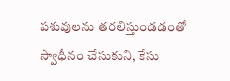పశువులను తరలిస్తుండడంతో స్వాధీనం చేసుకుని, కేసు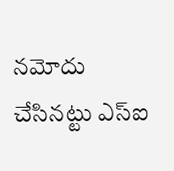నమోదు చేసినట్టు ఎస్ఐ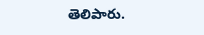తెలిపారు.